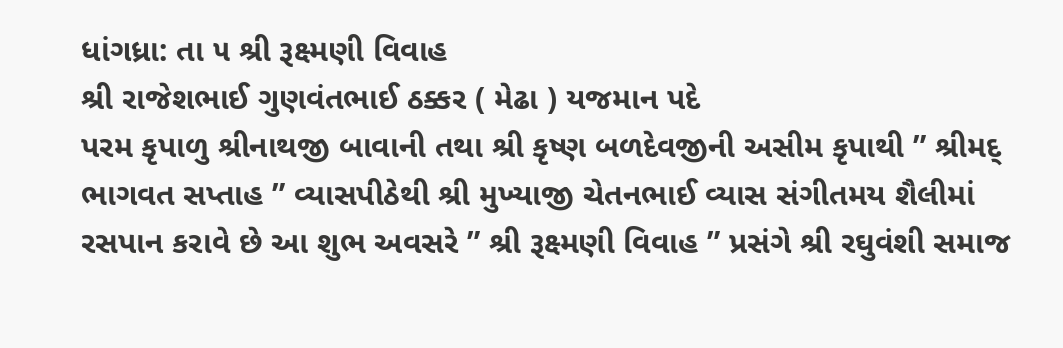ધાંગધ્રા: તા ૫ શ્રી રૂક્ષ્મણી વિવાહ
શ્રી રાજેશભાઈ ગુણવંતભાઈ ઠક્કર ( મેઢા ) યજમાન પદે
પરમ કૃપાળુ શ્રીનાથજી બાવાની તથા શ્રી કૃષ્ણ બળદેવજીની અસીમ કૃપાથી ” શ્રીમદ્ ભાગવત સપ્તાહ ” વ્યાસપીઠેથી શ્રી મુખ્યાજી ચેતનભાઈ વ્યાસ સંગીતમય શૈલીમાં રસપાન કરાવે છે આ શુભ અવસરે ” શ્રી રૂક્ષ્મણી વિવાહ ” પ્રસંગે શ્રી રઘુવંશી સમાજ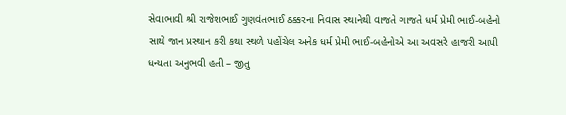સેવાભાવી શ્રી રાજેશભાઈ ગુણવંતભાઈ ઠક્કરના નિવાસ સ્થાનેથી વાજતે ગાજતે ધર્મ પ્રેમી ભાઈ-બહેનો સાથે જાન પ્રસ્થાન કરી કથા સ્થળે પહોંચેલ અનેક ધર્મ પ્રેમી ભાઈ-બહેનોએ આ અવસરે હાજરી આપી ધન્યતા અનુભવી હતી – જીતુ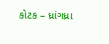કોટક – ધ્રાંગધ્રા